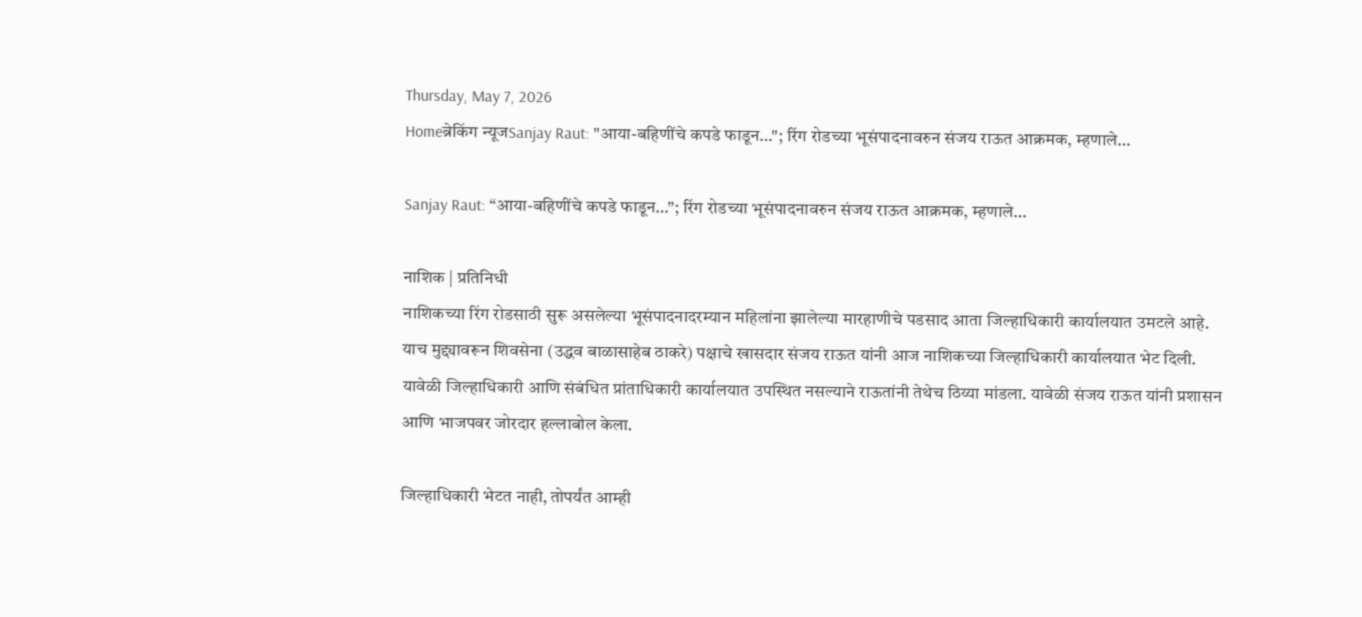Thursday, May 7, 2026
Homeब्रेकिंग न्यूजSanjay Raut: "आया-बहिणींचे कपडे फाडून…"; रिंग रोडच्या भूसंपादनावरुन संजय राऊत आक्रमक, म्हणाले…

Sanjay Raut: “आया-बहिणींचे कपडे फाडून…”; रिंग रोडच्या भूसंपादनावरुन संजय राऊत आक्रमक, म्हणाले…

नाशिक | प्रतिनिधी
नाशिकच्या रिंग रोडसाठी सुरू असलेल्या भूसंपादनादरम्यान महिलांना झालेल्या मारहाणीचे पडसाद आता जिल्हाधिकारी कार्यालयात उमटले आहे. याच मुद्द्यावरून शिवसेना (उद्धव बाळासाहेब ठाकरे) पक्षाचे खासदार संजय राऊत यांनी आज नाशिकच्या जिल्हाधिकारी कार्यालयात भेट दिली. यावेळी जिल्हाधिकारी आणि संबंधित प्रांताधिकारी कार्यालयात उपस्थित नसल्याने राऊतांनी तेथेच ठिय्या मांडला. यावेळी संजय राऊत यांनी प्रशासन आणि भाजपवर जोरदार हल्लाबोल केला.

जिल्हाधिकारी भेटत नाही, तोपर्यंत आम्ही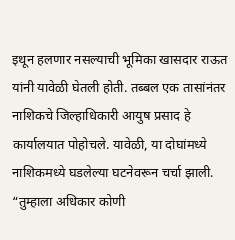इथून हलणार नसल्याची भूमिका खासदार राऊत यांनी यावेळी घेतली होती. तब्बल एक तासांनंतर नाशिकचे जिल्हाधिकारी आयुष प्रसाद हे कार्यालयात पोहोचले. यावेळी, या दोघांमध्ये नाशिकमध्ये घडलेल्या घटनेवरून चर्चा झाली. “तुम्हाला अधिकार कोणी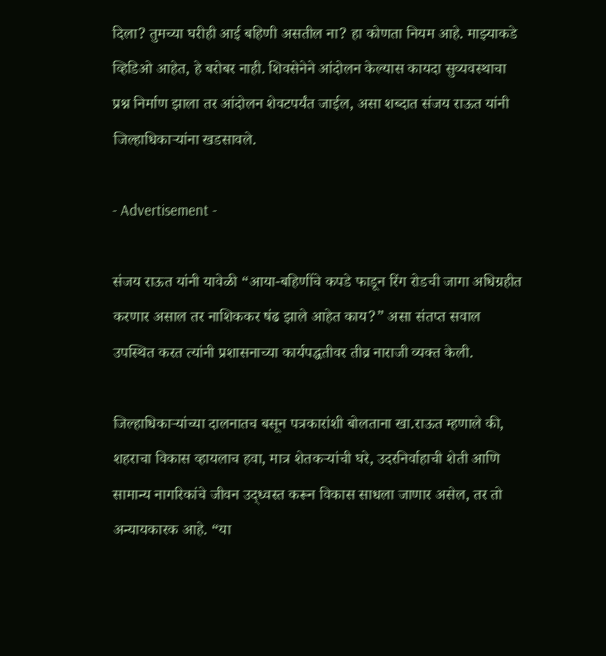दिला? तुमच्या घरीही आई बहिणी असतील ना? हा कोणता नियम आहे. माझ्याकडे व्हिडिओ आहेत, हे बरोबर नाही. शिवसेनेने आंदोलन केल्यास कायदा सुव्यवस्थाचा प्रश्न निर्माण झाला तर आंदोलन शेवटपर्यंत जाईल, असा शब्दात संजय राऊत यांनी जिल्हाधिकाऱ्यांना खडसावले.

- Advertisement -

संजय राऊत यांनी यावेळी “आया-बहिणींचे कपडे फाडून रिंग रोडची जागा अधिग्रहीत करणार असाल तर नाशिककर षंढ झाले आहेत काय?” असा संतप्त सवाल उपस्थित करत त्यांनी प्रशासनाच्या कार्यपद्धतीवर तीव्र नाराजी व्यक्त केली.

जिल्हाधिकाऱ्यांच्या दालनातच बसून पत्रकारांशी बोलताना खा.राऊत म्हणाले की, शहराचा विकास व्हायलाच हवा, मात्र शेतकऱ्यांची घरे, उदरनिर्वाहाची शेती आणि सामान्य नागरिकांचे जीवन उद्ध्वस्त करून विकास साधला जाणार असेल, तर तो अन्यायकारक आहे. “या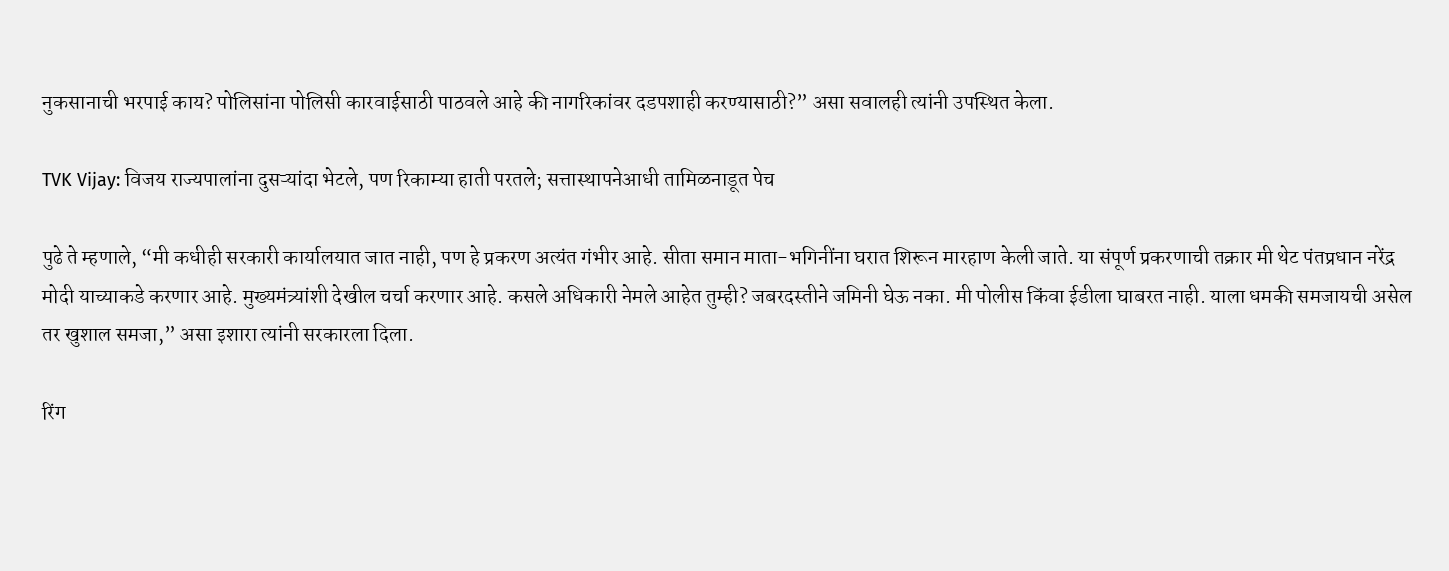नुकसानाची भरपाई काय? पोलिसांना पोलिसी कारवाईसाठी पाठवले आहे की नागरिकांवर दडपशाही करण्यासाठी?” असा सवालही त्यांनी उपस्थित केला.

TVK Vijay: विजय राज्यपालांना दुसऱ्यांदा भेटले, पण रिकाम्या हाती परतले; सत्तास्थापनेआधी तामिळनाडूत पेच

पुढे ते म्हणाले, “मी कधीही सरकारी कार्यालयात जात नाही, पण हे प्रकरण अत्यंत गंभीर आहे. सीता समान माता-भगिनींना घरात शिरून मारहाण केली जाते. या संपूर्ण प्रकरणाची तक्रार मी थेट पंतप्रधान नरेंद्र मोदी याच्याकडे करणार आहे. मुख्यमंत्र्यांशी देखील चर्चा करणार आहे. कसले अधिकारी नेमले आहेत तुम्ही? जबरदस्तीने जमिनी घेऊ नका. मी पोलीस किंवा ईडीला घाबरत नाही. याला धमकी समजायची असेल तर खुशाल समजा,” असा इशारा त्यांनी सरकारला दिला.

रिंग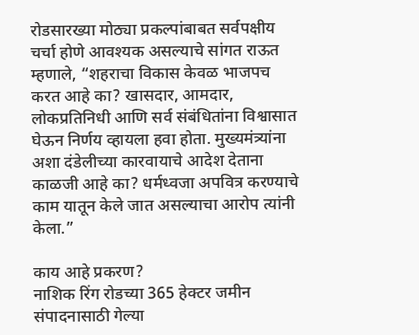रोडसारख्या मोठ्या प्रकल्पांबाबत सर्वपक्षीय चर्चा होणे आवश्यक असल्याचे सांगत राऊत म्हणाले, “शहराचा विकास केवळ भाजपच करत आहे का? खासदार, आमदार, लोकप्रतिनिधी आणि सर्व संबंधितांना विश्वासात घेऊन निर्णय व्हायला हवा होता. मुख्यमंत्र्यांना अशा दंडेलीच्या कारवायाचे आदेश देताना काळजी आहे का? धर्मध्वजा अपवित्र करण्याचे काम यातून केले जात असल्याचा आरोप त्यांनी केला.”

काय आहे प्रकरण?
नाशिक रिंग रोडच्या 365 हेक्टर जमीन संपादनासाठी गेल्या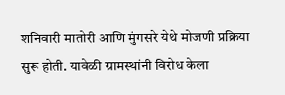शनिवारी मातोरी आणि मुंगसरे येथे मोजणी प्रक्रिया सुरू होती. यावेळी ग्रामस्थांनी विरोध केला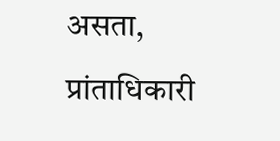असता, प्रांताधिकारी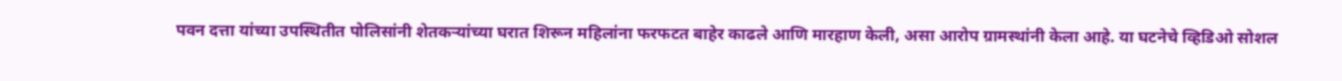पवन दत्ता यांच्या उपस्थितीत पोलिसांनी शेतकऱ्यांच्या घरात शिरून महिलांना फरफटत बाहेर काढले आणि मारहाण केली, असा आरोप ग्रामस्थांनी केला आहे. या घटनेचे व्हिडिओ सोशल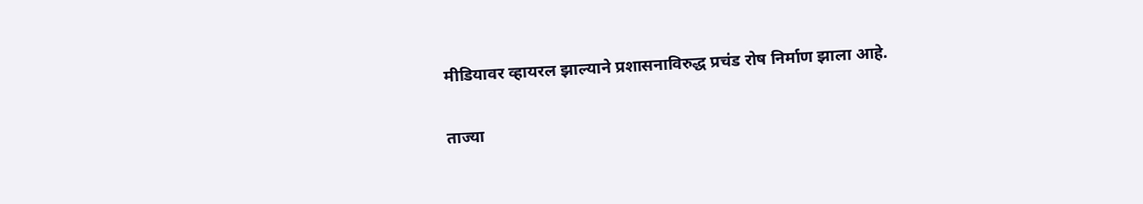मीडियावर व्हायरल झाल्याने प्रशासनाविरुद्ध प्रचंड रोष निर्माण झाला आहे.

ताज्या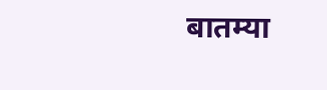बातम्या